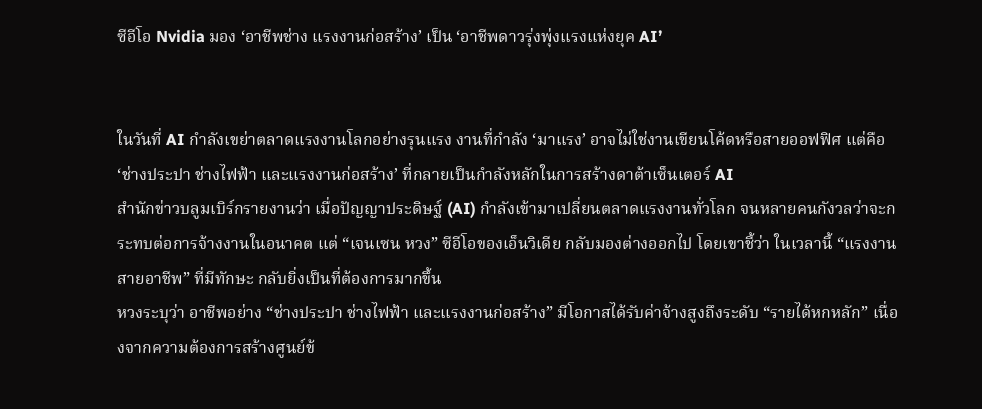ซีอีโอ Nvidia มอง ‘อาชีพช่าง แรงงานก่อสร้าง’ เป็น ‘อาชีพดาวรุ่งพุ่งแรงแห่งยุค AI’


ในวันที่ AI กำลังเขย่าตลาดแรงงานโลกอย่างรุนแรง งานที่กำลัง ‘มาแรง’ อาจไม่ใช่งานเขียนโค้ดหรือสายออฟฟิศ แต่คือ ‘ช่างประปา ช่างไฟฟ้า และแรงงานก่อสร้าง’ ที่กลายเป็นกำลังหลักในการสร้างดาต้าเซ็นเตอร์ AI
สำนักข่าวบลูมเบิร์กรายงานว่า เมื่อปัญญาประดิษฐ์ (AI) กำลังเข้ามาเปลี่ยนตลาดแรงงานทั่วโลก จนหลายคนกังวลว่าจะกระทบต่อการจ้างงานในอนาคต แต่ “เจนเซน หวง” ซีอีโอของเอ็นวิเดีย กลับมองต่างออกไป โดยเขาชี้ว่า ในเวลานี้ “แรงงานสายอาชีพ” ที่มีทักษะ กลับยิ่งเป็นที่ต้องการมากขึ้น
หวงระบุว่า อาชีพอย่าง “ช่างประปา ช่างไฟฟ้า และแรงงานก่อสร้าง” มีโอกาสได้รับค่าจ้างสูงถึงระดับ “รายได้หกหลัก” เนื่องจากความต้องการสร้างศูนย์ข้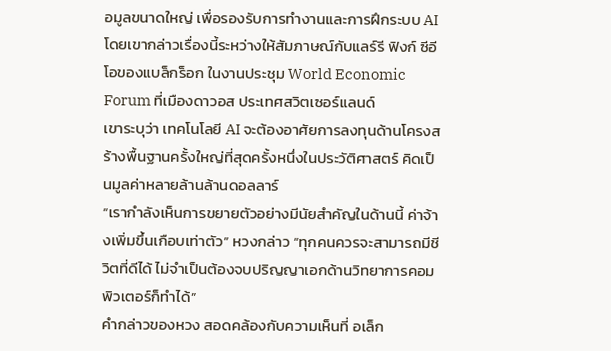อมูลขนาดใหญ่ เพื่อรองรับการทำงานและการฝึกระบบ AI โดยเขากล่าวเรื่องนี้ระหว่างให้สัมภาษณ์กับแลร์รี ฟิงก์ ซีอีโอของแบล็กร็อก ในงานประชุม World Economic Forum ที่เมืองดาวอส ประเทศสวิตเซอร์แลนด์
เขาระบุว่า เทคโนโลยี AI จะต้องอาศัยการลงทุนด้านโครงสร้างพื้นฐานครั้งใหญ่ที่สุดครั้งหนึ่งในประวัติศาสตร์ คิดเป็นมูลค่าหลายล้านล้านดอลลาร์
“เรากำลังเห็นการขยายตัวอย่างมีนัยสำคัญในด้านนี้ ค่าจ้างเพิ่มขึ้นเกือบเท่าตัว” หวงกล่าว “ทุกคนควรจะสามารถมีชีวิตที่ดีได้ ไม่จำเป็นต้องจบปริญญาเอกด้านวิทยาการคอมพิวเตอร์ก็ทำได้”
คำกล่าวของหวง สอดคล้องกับความเห็นที่ อเล็ก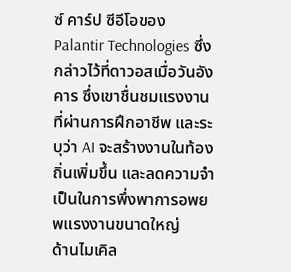ซ์ คาร์ป ซีอีโอของ Palantir Technologies ซึ่งกล่าวไว้ที่ดาวอสเมื่อวันอังคาร ซึ่งเขาชื่นชมแรงงานที่ผ่านการฝึกอาชีพ และระบุว่า AI จะสร้างงานในท้องถิ่นเพิ่มขึ้น และลดความจำเป็นในการพึ่งพาการอพยพแรงงานขนาดใหญ่
ด้านไมเคิล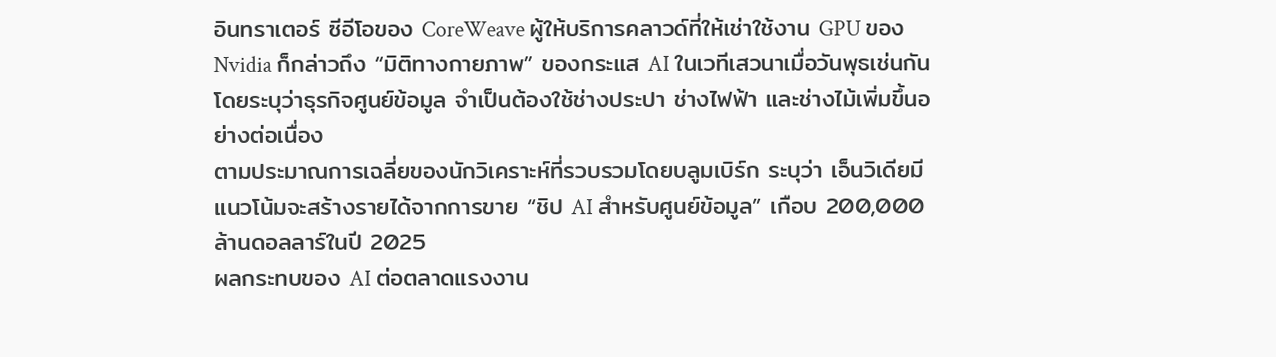อินทราเตอร์ ซีอีโอของ CoreWeave ผู้ให้บริการคลาวด์ที่ให้เช่าใช้งาน GPU ของ Nvidia ก็กล่าวถึง “มิติทางกายภาพ” ของกระแส AI ในเวทีเสวนาเมื่อวันพุธเช่นกัน โดยระบุว่าธุรกิจศูนย์ข้อมูล จำเป็นต้องใช้ช่างประปา ช่างไฟฟ้า และช่างไม้เพิ่มขึ้นอย่างต่อเนื่อง
ตามประมาณการเฉลี่ยของนักวิเคราะห์ที่รวบรวมโดยบลูมเบิร์ก ระบุว่า เอ็นวิเดียมีแนวโน้มจะสร้างรายได้จากการขาย “ชิป AI สำหรับศูนย์ข้อมูล” เกือบ 200,000 ล้านดอลลาร์ในปี 2025
ผลกระทบของ AI ต่อตลาดแรงงาน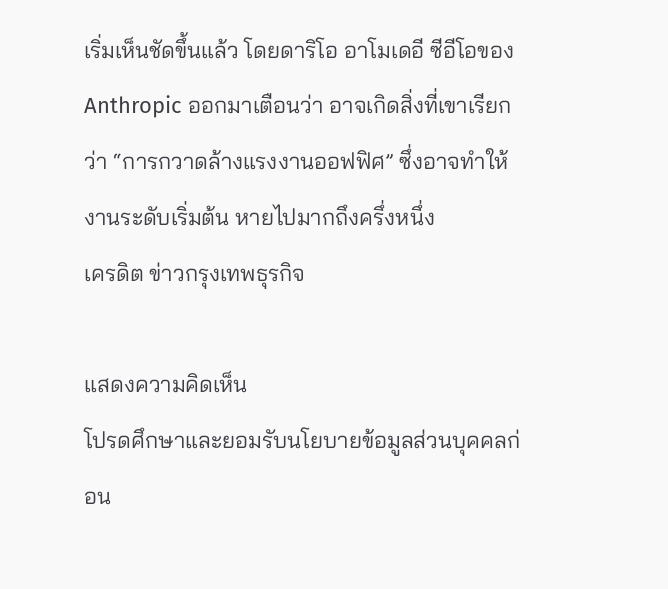เริ่มเห็นชัดขึ้นแล้ว โดยดาริโอ อาโมเดอี ซีอีโอของ Anthropic ออกมาเตือนว่า อาจเกิดสิ่งที่เขาเรียกว่า “การกวาดล้างแรงงานออฟฟิศ” ซึ่งอาจทำให้งานระดับเริ่มต้น หายไปมากถึงครึ่งหนึ่ง
เครดิต ข่าวกรุงเทพธุรกิจ

แสดงความคิดเห็น
โปรดศึกษาและยอมรับนโยบายข้อมูลส่วนบุคคลก่อน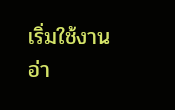เริ่มใช้งาน อ่า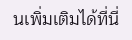นเพิ่มเติมได้ที่นี่